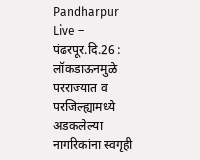Pandharpur Live –
पंढरपूर.दि.26 : लॉकडाऊनमुळे परराज्यात व परजिल्ह्यामध्ये अडकलेल्या नागरिकांना स्वगृही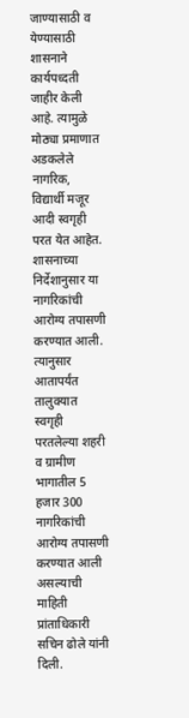जाण्यासाठी व येण्यासाठी शासनाने कार्यपध्दती जाहीर केली आहे. त्यामुळे मोठ्या प्रमाणात अडकलेले नागरिक, विद्यार्थी मजूर आदी स्वगृही परत येत आहेत. शासनाच्या निर्देशानुसार या नागरिकांची आरोग्य तपासणी करण्यात आली. त्यानुसार आतापर्यंत तालुक्यात स्वगृही परतलेल्या शहरी व ग्रामीण भागातील 5 हजार 300 नागरिकांची आरोग्य तपासणी करण्यात आली असल्याची माहिती प्रांताधिकारी सचिन ढोले यांनी दिली.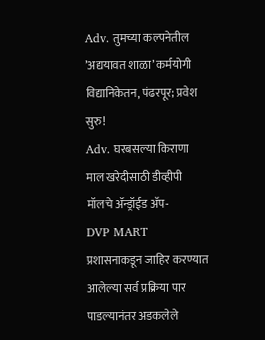Adv. तुमच्या कल्पनेतील ’अद्ययावत शाळा’ कर्मयोगी विद्यानिकेतन, पंढरपूर; प्रवेश सुरु!
Adv. घरबसल्या किराणा माल खरेदीसाठी डीव्हीपी मॉलचे ॲन्ड्रॉईड ॲप-
DVP MART
प्रशासनाकडून जाहिर करण्यात आलेल्या सर्व प्रक्रिया पार पाडल्यानंतर अडकलेले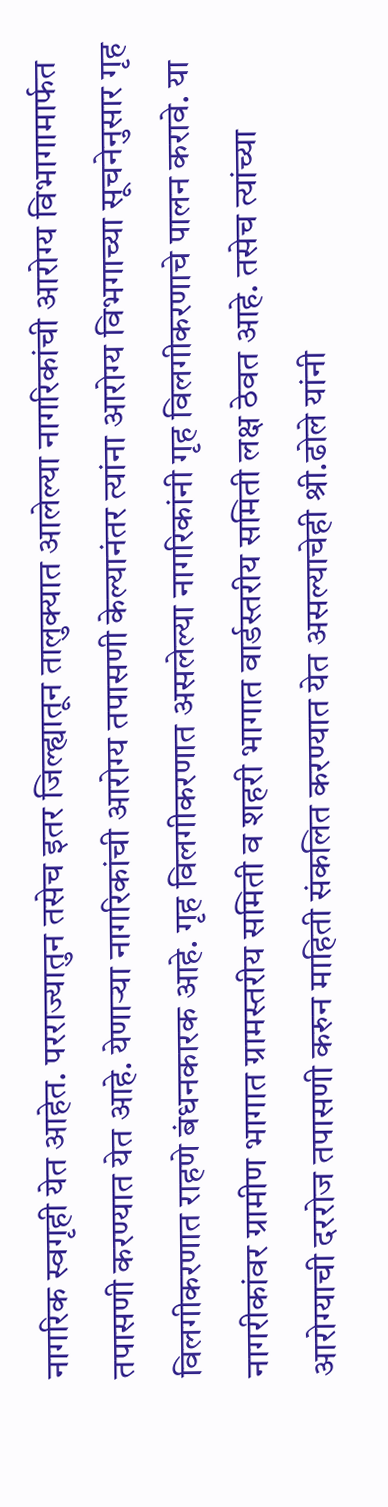नागरिक स्वगृही येत आहेत. परराज्यातुन तसेच इतर जिल्ह्यातून तालुक्यात आलेल्या नागरिकांची आरोग्य विभागामार्फत तपासणी करण्यात येत आहे. येणाऱ्या नागरिकांची आरोग्य तपासणी केल्यानंतर त्यांना आरोग्य विभगाच्या सूचनेनुसार गृह विलगीकरणात राहणे बंधनकारक आहे. गृह विलगीकरणात असलेल्या नागरिकांनी गृह विलगीकरणाचे पालन करावे. या नागरीकांवर ग्रामीण भागात ग्रामस्तरीय समिती व शहरी भागात वार्डस्तरीय समिती लक्ष ठेवत आहे. तसेच त्यांच्या आरोग्याची दररोज तपासणी करुन माहिती संकलित करण्यात येत असल्याचेही श्री.ढोले यांनी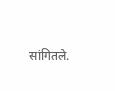सांगितले.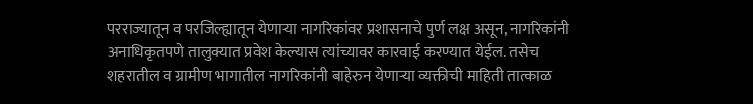परराज्यातून व परजिल्ह्यातून येणाऱ्या नागरिकांवर प्रशासनाचे पुर्ण लक्ष असून, नागरिकांनी अनाधिकृतपणे तालुक्यात प्रवेश केल्यास त्यांच्यावर कारवाई करण्यात येईल. तसेच शहरातील व ग्रामीण भागातील नागरिकांनी बाहेरुन येणाऱ्या व्यक्तीची माहिती तात्काळ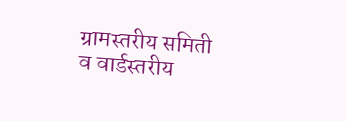ग्रामस्तरीय समिती व वार्डस्तरीय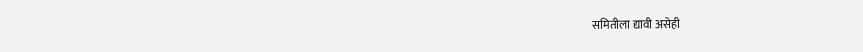समितीला द्यावी असेही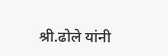श्री.ढोले यांनी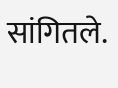सांगितले.